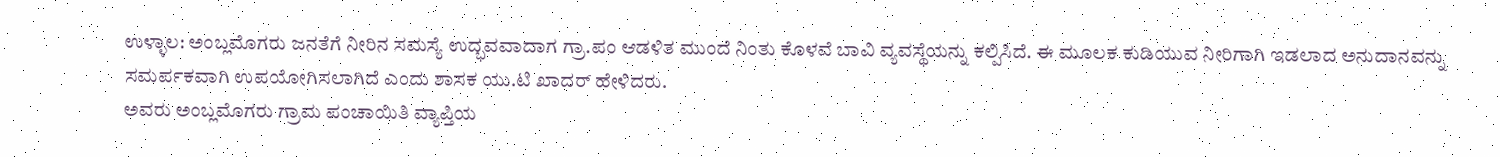ಉಳ್ಳಾಲ: ಅಂಬ್ಲಮೊಗರು ಜನತೆಗೆ ನೀರಿನ ಸಮಸ್ಯೆ ಉದ್ಭವವಾದಾಗ ಗ್ರಾ.ಪಂ ಆಡಳಿತ ಮುಂದೆ ನಿಂತು ಕೊಳವೆ ಬಾವಿ ವ್ಯವಸ್ಥೆಯನ್ನು ಕಲ್ಪಿಸಿದೆ. ಈ ಮೂಲಕ ಕುಡಿಯುವ ನೀರಿಗಾಗಿ ಇಡಲಾದ ಅನುದಾನವನ್ನು ಸಮರ್ಪಕವಾಗಿ ಉಪಯೋಗಿಸಲಾಗಿದೆ ಎಂದು ಶಾಸಕ ಯು.ಟಿ ಖಾದರ್ ಹೇಳಿದರು.
ಅವರು ಅಂಬ್ಲಮೊಗರು ಗ್ರಾಮ ಪಂಚಾಯಿತಿ ವ್ಯಾಪ್ತಿಯ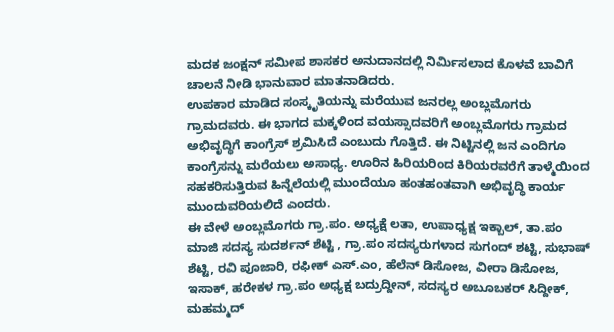ಮದಕ ಜಂಕ್ಷನ್ ಸಮೀಪ ಶಾಸಕರ ಅನುದಾನದಲ್ಲಿ ನಿರ್ಮಿಸಲಾದ ಕೊಳವೆ ಬಾವಿಗೆ ಚಾಲನೆ ನೀಡಿ ಭಾನುವಾರ ಮಾತನಾಡಿದರು.
ಉಪಕಾರ ಮಾಡಿದ ಸಂಸ್ಕೃತಿಯನ್ನು ಮರೆಯುವ ಜನರಲ್ಲ ಅಂಬ್ಲಮೊಗರು ಗ್ರಾಮದವರು. ಈ ಭಾಗದ ಮಕ್ಕಳಿಂದ ವಯಸ್ಸಾದವರಿಗೆ ಅಂಬ್ಲಮೊಗರು ಗ್ರಾಮದ ಅಭಿವೃದ್ಧಿಗೆ ಕಾಂಗ್ರೆಸ್ ಶ್ರಮಿಸಿದೆ ಎಂಬುದು ಗೊತ್ತಿದೆ. ಈ ನಿಟ್ಟಿನಲ್ಲಿ ಜನ ಎಂದಿಗೂ ಕಾಂಗ್ರೆಸನ್ನು ಮರೆಯಲು ಅಸಾಧ್ಯ. ಊರಿನ ಹಿರಿಯರಿಂದ ಕಿರಿಯರವರೆಗೆ ತಾಳ್ಮೆಯಿಂದ ಸಹಕರಿಸುತ್ತಿರುವ ಹಿನ್ನೆಲೆಯಲ್ಲಿ ಮುಂದೆಯೂ ಹಂತಹಂತವಾಗಿ ಅಭಿವೃದ್ಧಿ ಕಾರ್ಯ ಮುಂದುವರಿಯಲಿದೆ ಎಂದರು.
ಈ ವೇಳೆ ಅಂಬ್ಲಮೊಗರು ಗ್ರಾ.ಪಂ. ಅಧ್ಯಕ್ಷೆ ಲತಾ, ಉಪಾಧ್ಯಕ್ಷ ಇಕ್ಬಾಲ್, ತಾ.ಪಂ ಮಾಜಿ ಸದಸ್ಯ ಸುದರ್ಶನ್ ಶೆಟ್ಟಿ , ಗ್ರಾ.ಪಂ ಸದಸ್ಯರುಗಳಾದ ಸುಗಂದ್ ಶಟ್ಟಿ, ಸುಭಾಷ್ ಶೆಟ್ಟಿ, ರವಿ ಪೂಜಾರಿ, ರಫೀಕ್ ಎಸ್.ಎಂ, ಹೆಲೆನ್ ಡಿಸೋಜ, ವೀರಾ ಡಿಸೋಜ, ಇಸಾಕ್, ಹರೇಕಳ ಗ್ರಾ.ಪಂ ಅಧ್ಯಕ್ಷ ಬದ್ರುದ್ದೀನ್, ಸದಸ್ಯರ ಅಬೂಬಕರ್ ಸಿದ್ದೀಕ್, ಮಹಮ್ಮದ್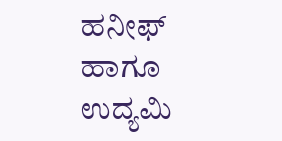ಹನೀಫ್ ಹಾಗೂ ಉದ್ಯಮಿ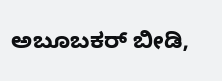ಅಬೂಬಕರ್ ಬೀಡಿ,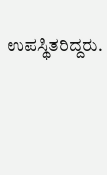ಉಪಸ್ಥಿತರಿದ್ದರು.